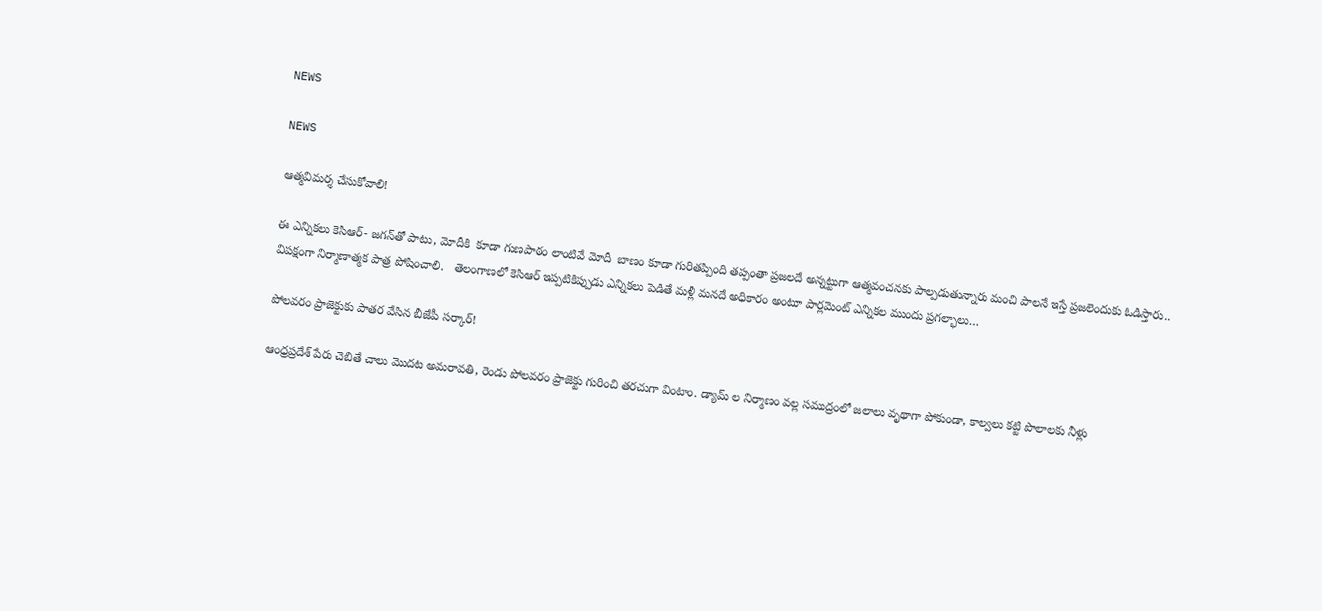NEWS

NEWS

ఆత్మవిమర్శ చేసుకోవాలి!

ఈ ఎన్నికలు కెసిఆర్‌- జగన్‌తో పాటు, మోదీకి  కూడా గుణపాఠం లాంటివే మోదీ  బాణం కూడా గురితప్పింది తప్పంతా ప్రజలదే అన్నట్టుగా ఆత్మవంచనకు పాల్పడుతున్నారు మంచి పాలనే ఇస్తే ప్రజలెందుకు ఓడిస్తారు.. విపక్షంగా నిర్మాణాత్మక పాత్ర పోషించాలి.   తెలంగాణలో కెసిఆర్‌ ఇప్పటికిప్పుడు ఎన్నికలు పెడితే మళ్లీ మనదే అధికారం అంటూ పార్లమెంట్‌ ఎన్నికల ముందు ప్రగల్భాలు…

పోలవరం ప్రాజెక్టుకు పాతర వేసిన బీజేపీ సర్కార్‌!

ఆంధ్రప్రదేశ్‌ పేరు చెబితే చాలు మొదట అమరావతి, రెండు పోలవరం ప్రాజెక్టు గురించి తరచుగా వింటాం. డ్యామ్‌ ల నిర్మాణం వల్ల సముద్రంలో జలాలు వృథాగా పోకుండా, కాల్వలు కట్టి పొలాలకు నీళ్లు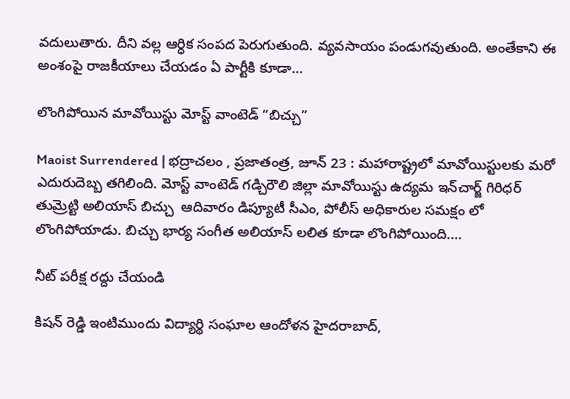వదులుతారు. దీని వల్ల ఆర్ధిక సంపద పెరుగుతుంది. వ్యవసాయం పండుగవుతుంది. అంతేకాని ఈ అంశంపై రాజకీయాలు చేయడం ఏ పార్టీకి కూడా…

లొంగిపోయిన మావోయిస్టు మోస్ట్ వాంటెడ్ “బిచ్చు”

Maoist Surrendered | భద్రాచలం , ప్రజాతంత్ర, జూన్ 23 : మహారాష్ట్రలో మావోయిస్టులకు మరో ఎదురుదెబ్బ తగిలింది. మోస్ట్ వాంటెడ్ గడ్చిరౌలి జిల్లా మావోయిస్టు ఉద్యమ ఇన్‌చార్జ్ గిరిధర్ తుమ్రెట్టి అలియాస్ బిచ్చు  ఆదివారం డిప్యూటీ సీఎం, పోలీస్ అధికారుల సమక్షం లో లొంగిపోయాడు. బిచ్చు భార్య సంగీత అలియాస్ లలిత కూడా లొంగిపోయింది.…

నీట్‌ పరీక్ష రద్దు చేయండి

కిషన్‌ రెడ్డి ఇంటిముందు విద్యార్థి సంఘాల ఆందోళన హైదరాబాద్‌,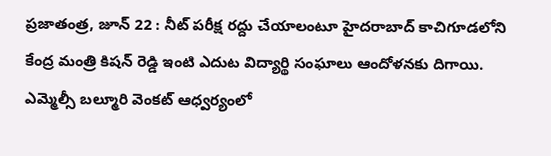ప్రజాతంత్ర, జూన్‌ 22 : నీట్‌ పరీక్ష రద్దు చేయాలంటూ హైదరాబాద్‌ కాచిగూడలోని కేంద్ర మంత్రి కిషన్‌ రెడ్డి ఇంటి ఎదుట విద్యార్థి సంఘాలు ఆందోళనకు దిగాయి. ఎమ్మెల్సీ బల్మూరి వెంకట్‌ ఆధ్వర్యంలో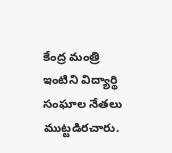కేంద్ర మంత్రి ఇంటిని విద్యార్థి సంఘాల నేతలు ముట్టడిరచారు.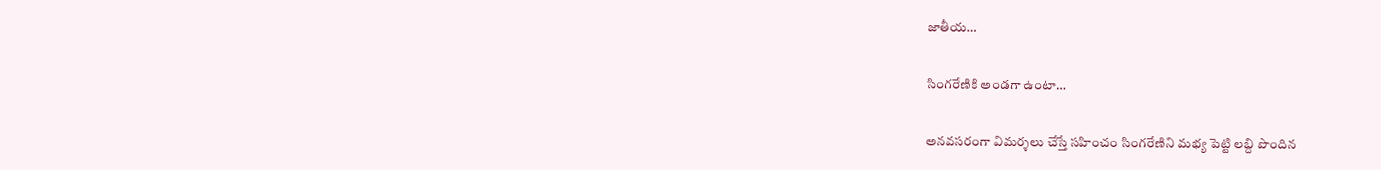జాతీయ…

సింగరేణికి అండగా ఉంటా…

అనవసరంగా విమర్శలు చేస్తే సహించం సింగరేణిని మభ్య పెట్టి లబ్ది పొందిన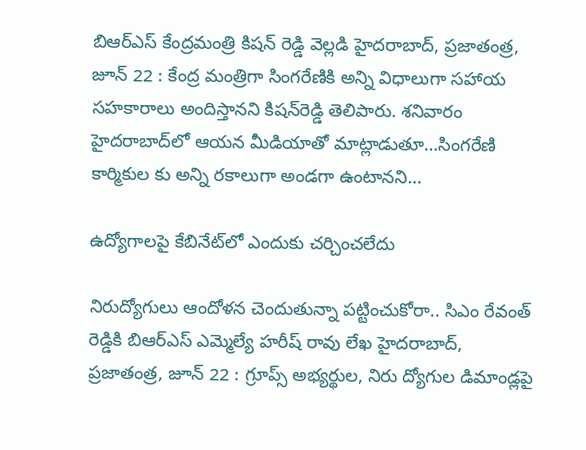బిఆర్‌ఎస్‌ కేంద్రమంత్రి కిషన్‌ రెడ్డి వెల్లడి హైదరాబాద్‌, ప్రజాతంత్ర, జూన్‌ 22 : కేంద్ర మంత్రిగా సింగరేణికి అన్ని విధాలుగా సహాయ సహకారాలు అందిస్తానని కిషన్‌రెడ్డి తెలిపారు. శనివారం హైదరాబాద్‌లో ఆయన మీడియాతో మాట్లాడుతూ…సింగరేణి కార్మికుల కు అన్ని రకాలుగా అండగా ఉంటానని…

ఉద్యోగాలపై కేబినేట్‌లో ఎందుకు చర్చించలేదు

నిరుద్యోగులు ఆందోళన చెందుతున్నా పట్టించుకోరా.. సిఎం రేవంత్‌ రెడ్డికి బిఆర్‌ఎస్‌ ఎమ్మెల్యే హరీష్‌ రావు లేఖ హైదరాబాద్‌, ప్రజాతంత్ర, జూన్‌ 22 : గ్రూప్స్‌ అభ్యర్థుల, నిరు ద్యోగుల డిమాండ్లపై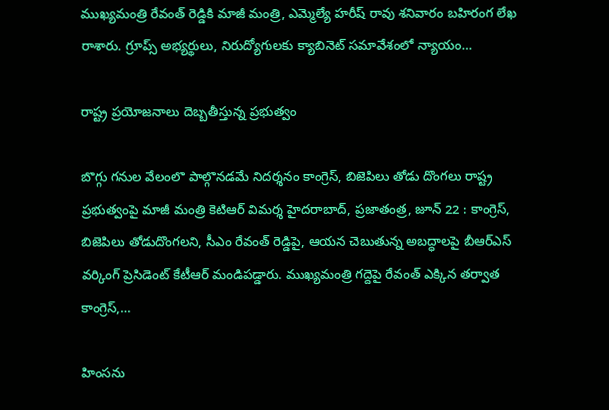ముఖ్యమంత్రి రేవంత్‌ రెడ్డికి మాజీ మంత్రి, ఎమ్మెల్యే హరీష్‌ రావు శనివారం బహిరంగ లేఖ రాశారు. గ్రూప్స్‌ అభ్యర్థులు, నిరుద్యోగులకు క్యాబినెట్‌ సమావేశంలో న్యాయం…

రాష్ట్ర ప్రయోజనాలు దెబ్బతీస్తున్న ప్రభుత్వం

బొగ్గు గనుల వేలంలొ పాల్గొనడమే నిదర్శనం కాంగ్రెస్‌, బిజెపిలు తోడు దొంగలు రాష్ట్ర ప్రభుత్వంపై మాజీ మంత్రి కెటిఆర్‌ విమర్శ హైదరాబాద్‌, ప్రజాతంత్ర, జూన్‌ 22 : కాంగ్రెస్‌, బిజెపిలు తోడుదొంగలని, సీఎం రేవంత్‌ రెడ్డిపై, ఆయన చెబుతున్న అబద్ధాలపై బీఆర్‌ఎస్‌ వర్కింగ్‌ ప్రెసిడెంట్‌ కేటీఆర్‌ మండిపడ్డారు. ముఖ్యమంత్రి గద్దెపై రేవంత్‌ ఎక్కిన తర్వాత కాంగ్రెస్‌,…

హింసను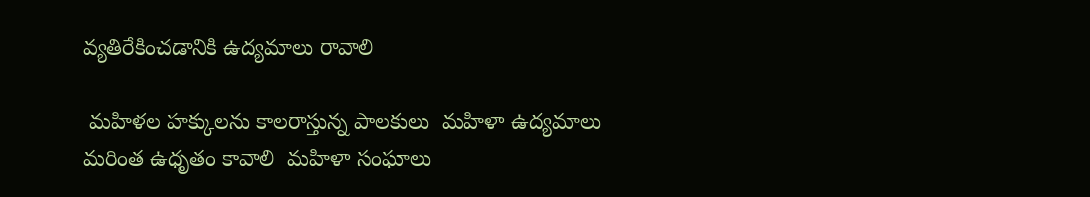వ్యతిరేకించడానికి ఉద్యమాలు రావాలి

 మహిళల హక్కులను కాలరాస్తున్న పాలకులు  మహిళా ఉద్యమాలు మరింత ఉధృతం కావాలి  మహిళా సంఘాలు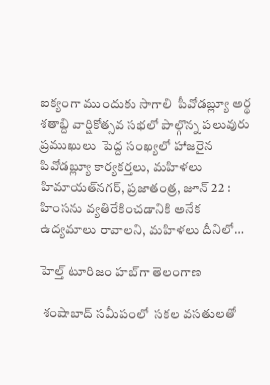ఐక్యంగా ముందుకు సాగాలి  పీవోడబ్ల్యూ అర్థ శతాబ్ది వార్షికోత్సవ సభలో పాల్గొన్న పలువురు ప్రముఖులు  పెద్ద సంఖ్యలో హాజరైన పివోడబ్ల్యూ కార్యకర్తలు, మహిళలు హిమాయత్‌నగర్‌, ప్రజాతంత్ర, జూన్‌ 22 : హింసను వ్యతిరేకించడానికి అనేక ఉద్యమాలు రావాలని, మహిళలు దీనిలో…

హెల్త్‌ టూరిజం హబ్‌గా తెలంగాణ

 శంషాబాద్‌ సమీపంలో  సకల వసతులతో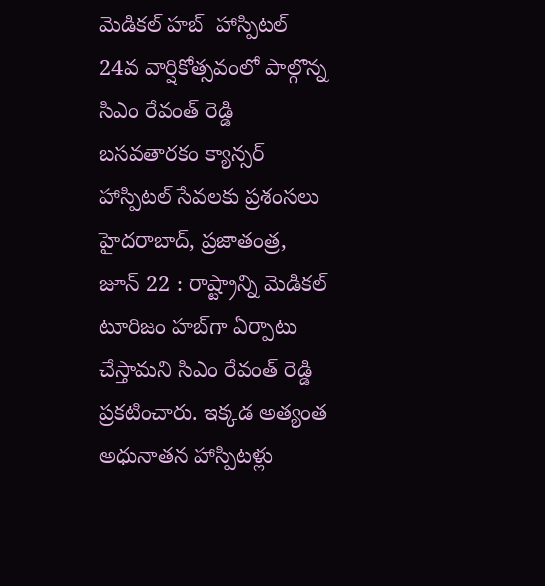మెడికల్‌ హబ్‌  హాస్పిటల్‌ 24వ వార్షికోత్సవంలో పాల్గొన్న సిఎం రేవంత్‌ రెడ్డి బసవతారకం క్యాన్సర్‌ హాస్పిటల్‌ సేవలకు ప్రశంసలు హైదరాబాద్‌, ప్రజాతంత్ర, జూన్‌ 22 : రాష్ట్రాన్ని మెడికల్‌ టూరిజం హబ్‌గా ఏర్పాటు చేస్తామని సిఎం రేవంత్‌ రెడ్డి ప్రకటించారు. ఇక్కడ అత్యంత అధునాతన హాస్పిటళ్లు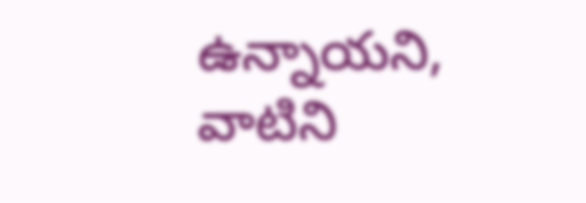ఉన్నాయని, వాటిని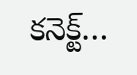కనెక్ట్‌…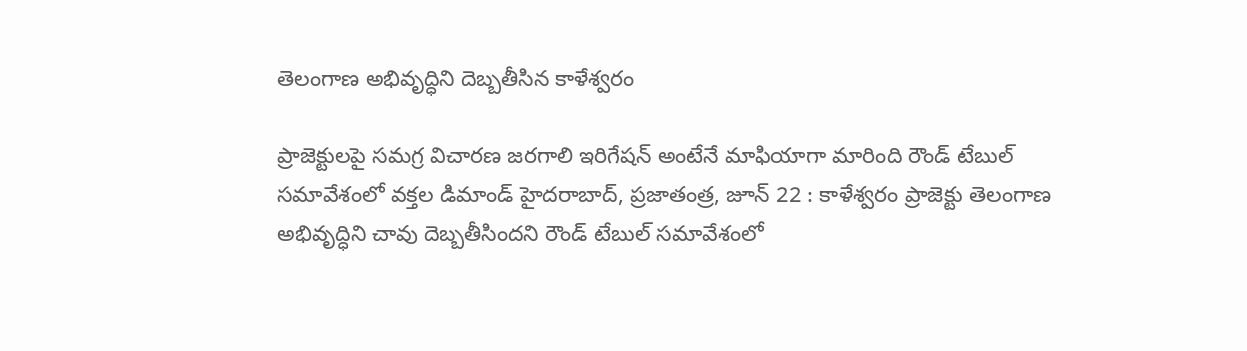తెలంగాణ అభివృద్ధిని దెబ్బతీసిన కాళేశ్వరం

ప్రాజెక్టులపై సమగ్ర విచారణ జరగాలి ఇరిగేషన్‌ అంటేనే మాఫియాగా మారింది రౌండ్‌ టేబుల్‌ సమావేశంలో వక్తల డిమాండ్‌ హైదరాబాద్‌, ప్రజాతంత్ర, జూన్‌ 22 : కాళేశ్వరం ప్రాజెక్టు తెలంగాణ అభివృద్ధిని చావు దెబ్బతీసిందని రౌండ్‌ టేబుల్‌ సమావేశంలో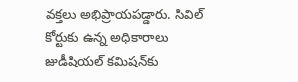వక్తలు అభిప్రాయపడ్డారు. సివిల్‌ కోర్టుకు ఉన్న అధికారాలు జుడీషియల్‌ కమిషన్‌కు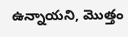ఉన్నాయని, మొత్తం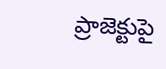ప్రాజెక్టుపై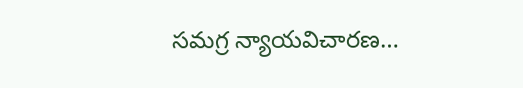సమగ్ర న్యాయవిచారణ…